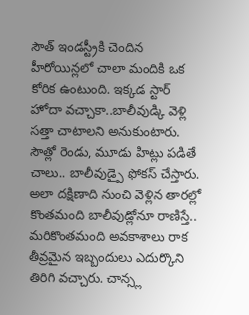సౌత్ ఇండస్ట్రీకి చెందిన హీరోయిన్లలో చాలా మందికి ఒక కోరిక ఉంటుంది. ఇక్కడ స్టార్ హోదా వచ్చాకా..బాలీవుడ్కి వెళ్లి సత్తా చాటాలని అనుకుంటారు. సౌత్లో రెండు, మూడు హిట్లు పడితే చాలు.. బాలీవుడ్పై ఫోకస్ చేస్తారు. అలా దక్షిణాది నుంచి వెళ్లిన తారల్లో కొంతమంది బాలీవుడ్లోనూ రాణిస్తే.. మరికొంతమంది అవకాశాలు రాక తీవ్రమైన ఇబ్బందులు ఎదుర్కొని తిరిగి వచ్చారు. చాన్స్ల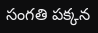సంగతి పక్కన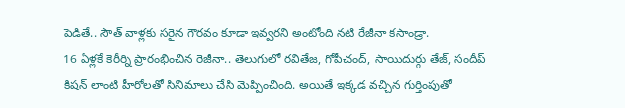పెడితే.. సౌత్ వాళ్లకు సరైన గౌరవం కూడా ఇవ్వరని అంటోంది నటి రేజీనా కసాండ్రా.
16 ఏళ్లకే కెరీర్ని ప్రారంభించిన రెజీనా.. తెలుగులో రవితేజ, గోపీచంద్, సాయిదుర్గు తేజ్, సందీప్ కిషన్ లాంటి హీరోలతో సినిమాలు చేసి మెప్పించింది. అయితే ఇక్కడ వచ్చిన గుర్తింపుతో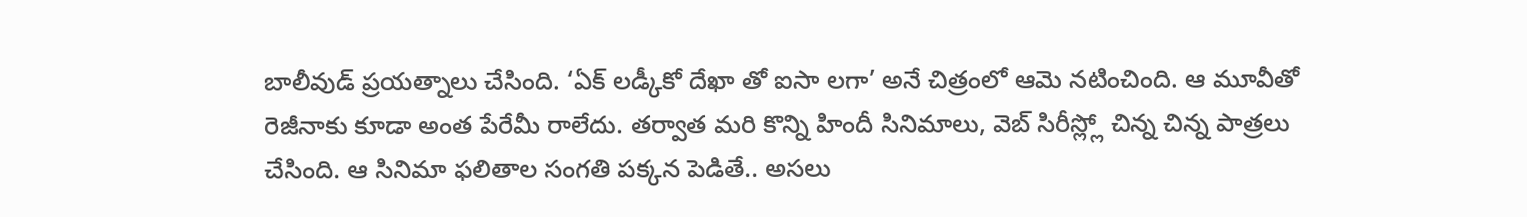బాలీవుడ్ ప్రయత్నాలు చేసింది. ‘ఏక్ లడ్కీకో దేఖా తో ఐసా లగా’ అనే చిత్రంలో ఆమె నటించింది. ఆ మూవీతో రెజీనాకు కూడా అంత పేరేమీ రాలేదు. తర్వాత మరి కొన్ని హిందీ సినిమాలు, వెబ్ సిరీస్ల్లో చిన్న చిన్న పాత్రలు చేసింది. ఆ సినిమా ఫలితాల సంగతి పక్కన పెడితే.. అసలు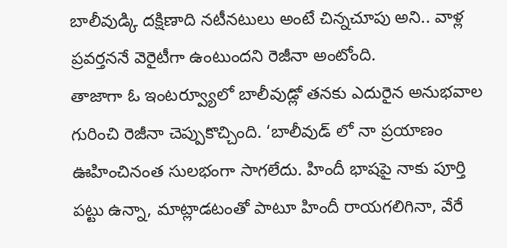బాలీవుడ్కి దక్షిణాది నటీనటులు అంటే చిన్నచూపు అని.. వాళ్ల ప్రవర్తననే వెరైటీగా ఉంటుందని రెజీనా అంటోంది.
తాజాగా ఓ ఇంటర్వ్యూలో బాలీవుడ్లో తనకు ఎదురైన అనుభవాల గురించి రెజీనా చెప్పుకొచ్చింది. ‘బాలీవుడ్ లో నా ప్రయాణం ఊహించినంత సులభంగా సాగలేదు. హిందీ భాషపై నాకు పూర్తి పట్టు ఉన్నా, మాట్లాడటంతో పాటూ హిందీ రాయగలిగినా, వేరే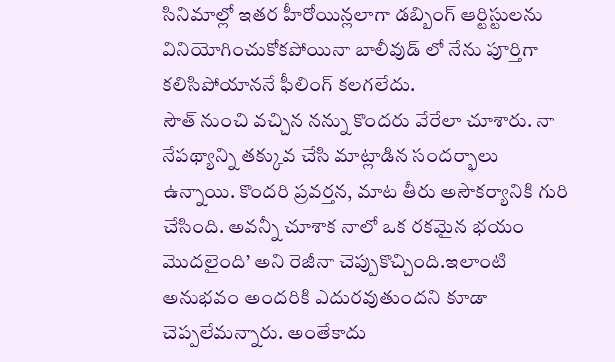సినిమాల్లో ఇతర హీరోయిన్లలాగా డబ్బింగ్ ఆర్టిస్టులను వినియోగించుకోకపోయినా బాలీవుడ్ లో నేను పూర్తిగా కలిసిపోయాననే ఫీలింగ్ కలగలేదు.
సౌత్ నుంచి వచ్చిన నన్ను కొందరు వేరేలా చూశారు. నా నేపథ్యాన్ని తక్కువ చేసి మాట్లాడిన సందర్భాలు ఉన్నాయి. కొందరి ప్రవర్తన, మాట తీరు అసౌకర్యానికి గురి చేసింది. అవన్నీ చూశాక నాలో ఒక రకమైన భయం మొదలైంది’ అని రెజీనా చెప్పుకొచ్చింది.ఇలాంటి అనుభవం అందరికి ఎదురవుతుందని కూడా చెప్పలేమన్నారు. అంతేకాదు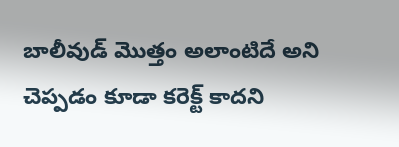బాలీవుడ్ మొత్తం అలాంటిదే అని చెప్పడం కూడా కరెక్ట్ కాదని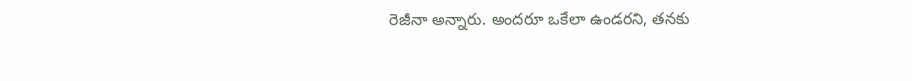రెజీనా అన్నారు. అందరూ ఒకేలా ఉండరని, తనకు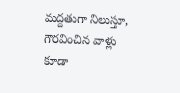మద్దతుగా నిలుస్తూ, గౌరవించిన వాళ్లు కూడా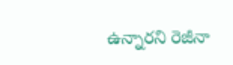ఉన్నారని రెజీనా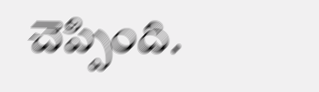చెప్పింది.